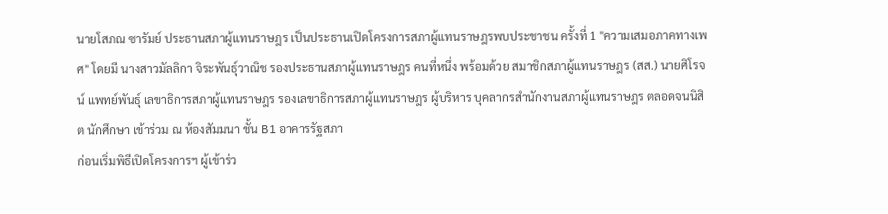นายโสภณ ซารัมย์ ประธานสภาผู้แทนราษฎร เป็นประธานเปิดโครงการสภาผู้แทนราษฎรพบประชาชน ครั้งที่ 1 "ความเสมอภาคทางเพศ" โดยมี นางสาวมัลลิกา จิระพันธุ์วาณิช รองประธานสภาผู้แทนราษฎร คนที่หนึ่ง พร้อมด้วย สมาชิกสภาผู้แทนราษฎร (สส.) นายศิโรจน์ แพทย์พันธุ์ เลขาธิการสภาผู้แทนราษฎร รองเลขาธิการสภาผู้แทนราษฎร ผู้บริหาร บุคลากรสำนักงานสภาผู้แทนราษฎร ตลอดจนนิสิต นักศึกษา เข้าร่วม ณ ห้องสัมมนา ชั้น B1 อาคารรัฐสภา
ก่อนเริ่มพิธีเปิดโครงการฯ ผู้เข้าร่ว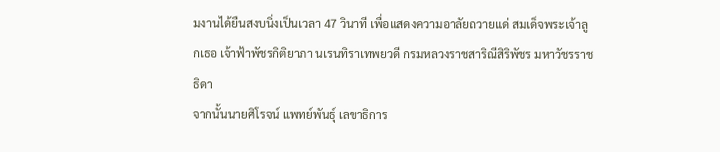มงานได้ยืนสงบนิ่งเป็นเวลา 47 วินาที เพื่อแสดงความอาลัยถวายแด่ สมเด็จพระเจ้าลูกเธอ เจ้าฟ้าพัชรกิติยาภา นเรนทิราเทพยวดี กรมหลวงราชสาริณีสิริพัชร มหาวัชรราชธิดา
จากนั้นนายศิโรจน์ แพทย์พันธุ์ เลขาธิการ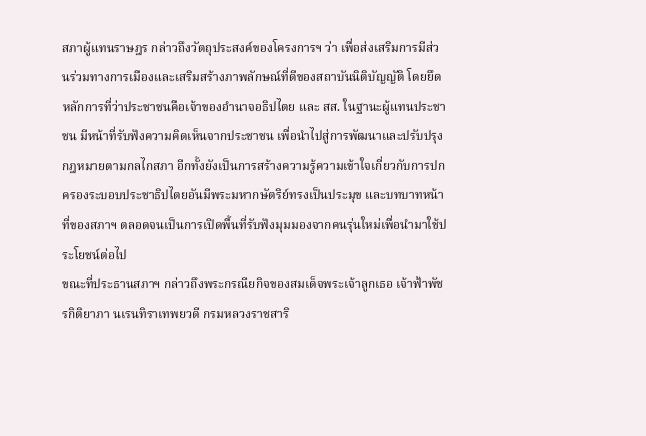สภาผู้แทนราษฎร กล่าวถึงวัตถุประสงค์ของโครงการฯ ว่า เพื่อส่งเสริมการมีส่วนร่วมทางการเมืองและเสริมสร้างภาพลักษณ์ที่ดีของสถาบันนิติบัญญัติ โดยยึดหลักการที่ว่าประชาชนคือเจ้าของอำนาจอธิปไตย และ สส. ในฐานะผู้แทนประชาชน มีหน้าที่รับฟังความคิดเห็นจากประชาชน เพื่อนำไปสู่การพัฒนาและปรับปรุงกฎหมายตามกลไกสภา อีกทั้งยังเป็นการสร้างความรู้ความเข้าใจเกี่ยวกับการปกครองระบอบประชาธิปไตยอันมีพระมหากษัตริย์ทรงเป็นประมุข และบทบาทหน้าที่ของสภาฯ ตลอดจนเป็นการเปิดพื้นที่รับฟังมุมมองจากคนรุ่นใหม่เพื่อนำมาใช้ประโยชน์ต่อไป
ขณะที่ประธานสภาฯ กล่าวถึงพระกรณียกิจของสมเด็จพระเจ้าลูกเธอ เจ้าฟ้าพัชรกิติยาภา นเรนทิราเทพยวดี กรมหลวงราชสาริ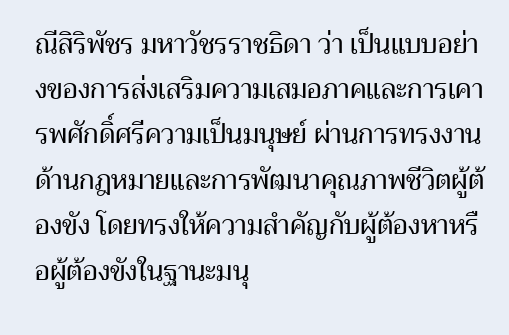ณีสิริพัชร มหาวัชรราชธิดา ว่า เป็นแบบอย่างของการส่งเสริมความเสมอภาคและการเคารพศักดิ์ศรีความเป็นมนุษย์ ผ่านการทรงงานด้านกฎหมายและการพัฒนาคุณภาพชีวิตผู้ต้องขัง โดยทรงให้ความสำคัญกับผู้ต้องหาหรือผู้ต้องขังในฐานะมนุ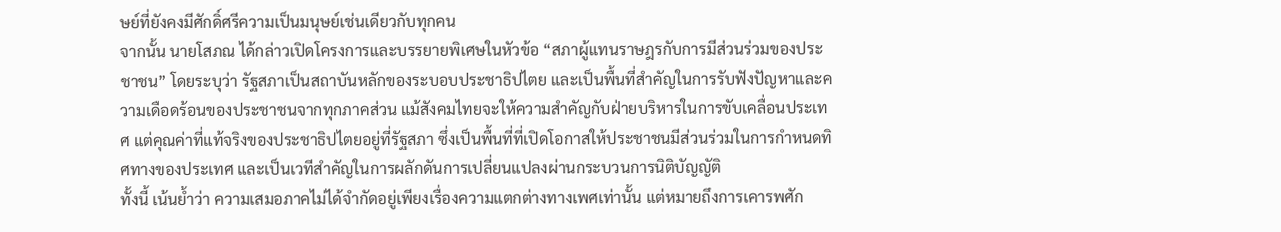ษย์ที่ยังคงมีศักดิ์ศรีความเป็นมนุษย์เช่นเดียวกับทุกคน
จากนั้น นายโสภณ ได้กล่าวเปิดโครงการและบรรยายพิเศษในหัวข้อ “สภาผู้แทนราษฎรกับการมีส่วนร่วมของประชาชน” โดยระบุว่า รัฐสภาเป็นสถาบันหลักของระบอบประชาธิปไตย และเป็นพื้นที่สำคัญในการรับฟังปัญหาและความเดือดร้อนของประชาชนจากทุกภาคส่วน แม้สังคมไทยจะให้ความสำคัญกับฝ่ายบริหารในการขับเคลื่อนประเทศ แต่คุณค่าที่แท้จริงของประชาธิปไตยอยู่ที่รัฐสภา ซึ่งเป็นพื้นที่ที่เปิดโอกาสให้ประชาชนมีส่วนร่วมในการกำหนดทิศทางของประเทศ และเป็นเวทีสำคัญในการผลักดันการเปลี่ยนแปลงผ่านกระบวนการนิติบัญญัติ
ทั้งนี้ เน้นย้ำว่า ความเสมอภาคไม่ได้จำกัดอยู่เพียงเรื่องความแตกต่างทางเพศเท่านั้น แต่หมายถึงการเคารพศัก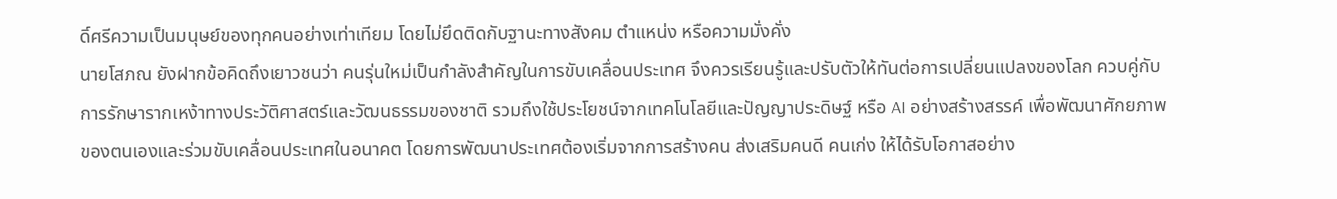ดิ์ศรีความเป็นมนุษย์ของทุกคนอย่างเท่าเทียม โดยไม่ยึดติดกับฐานะทางสังคม ตำแหน่ง หรือความมั่งคั่ง
นายโสภณ ยังฝากข้อคิดถึงเยาวชนว่า คนรุ่นใหม่เป็นกำลังสำคัญในการขับเคลื่อนประเทศ จึงควรเรียนรู้และปรับตัวให้ทันต่อการเปลี่ยนแปลงของโลก ควบคู่กับการรักษารากเหง้าทางประวัติศาสตร์และวัฒนธรรมของชาติ รวมถึงใช้ประโยชน์จากเทคโนโลยีและปัญญาประดิษฐ์ หรือ AI อย่างสร้างสรรค์ เพื่อพัฒนาศักยภาพของตนเองและร่วมขับเคลื่อนประเทศในอนาคต โดยการพัฒนาประเทศต้องเริ่มจากการสร้างคน ส่งเสริมคนดี คนเก่ง ให้ได้รับโอกาสอย่าง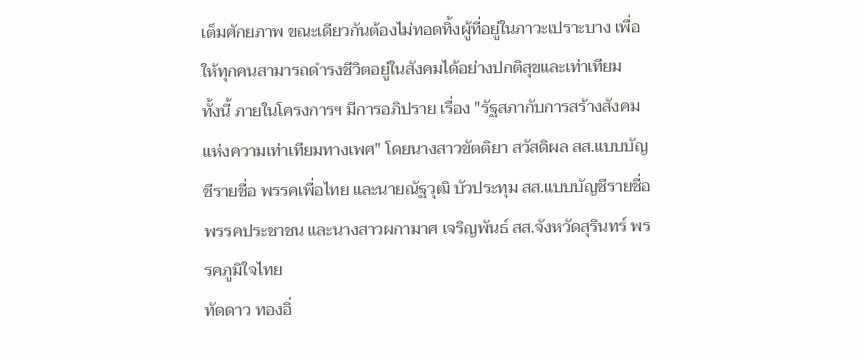เต็มศักยภาพ ขณะเดียวกันต้องไม่ทอดทิ้งผู้ที่อยู่ในภาวะเปราะบาง เพื่อให้ทุกคนสามารถดำรงชีวิตอยู่ในสังคมได้อย่างปกติสุขและเท่าเทียม
ทั้งนี้ ภายในโครงการฯ มีการอภิปราย เรื่อง "รัฐสภากับการสร้างสังคมแห่งความเท่าเทียมทางเพศ" โดยนางสาวขัตติยา สวัสดิผล สส.แบบบัญชีรายชื่อ พรรคเพื่อไทย และนายณัฐวุฒิ บัวประทุม สส.แบบบัญชีรายชื่อ พรรคประชาชน และนางสาวผกามาศ เจริญพันธ์ สส.จังหวัดสุรินทร์ พรรคภูมิใจไทย
ทัดดาว ทองอิ่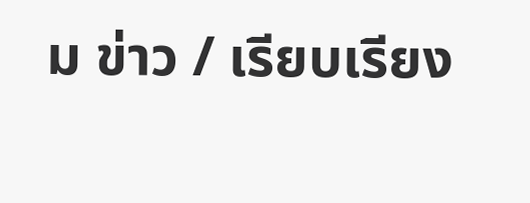ม ข่าว / เรียบเรียง